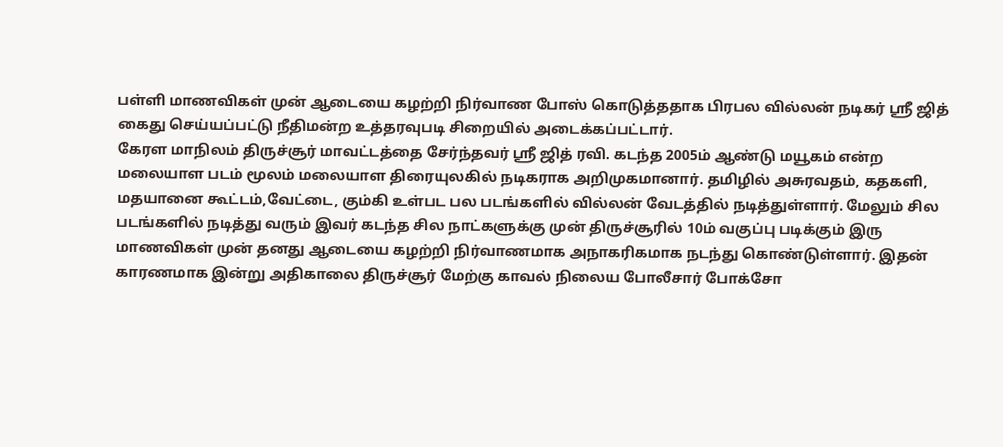பள்ளி மாணவிகள் முன் ஆடையை கழற்றி நிர்வாண போஸ் கொடுத்ததாக பிரபல வில்லன் நடிகர் ஸ்ரீ ஜித் கைது செய்யப்பட்டு நீதிமன்ற உத்தரவுபடி சிறையில் அடைக்கப்பட்டார்.
கேரள மாநிலம் திருச்சூர் மாவட்டத்தை சேர்ந்தவர் ஸ்ரீ ஜித் ரவி. கடந்த 2005ம் ஆண்டு மயூகம் என்ற மலையாள படம் மூலம் மலையாள திரையுலகில் நடிகராக அறிமுகமானார். தமிழில் அசுரவதம், கதகளி, மதயானை கூட்டம்,வேட்டை, கும்கி உள்பட பல படங்களில் வில்லன் வேடத்தில் நடித்துள்ளார். மேலும் சில படங்களில் நடித்து வரும் இவர் கடந்த சில நாட்களுக்கு முன் திருச்சூரில் 10ம் வகுப்பு படிக்கும் இரு மாணவிகள் முன் தனது ஆடையை கழற்றி நிர்வாணமாக அநாகரிகமாக நடந்து கொண்டுள்ளார். இதன் காரணமாக இன்று அதிகாலை திருச்சூர் மேற்கு காவல் நிலைய போலீசார் போக்சோ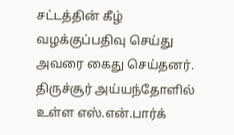சட்டத்தின் கீழ் வழக்குப்பதிவு செய்து அவரை கைது செய்தனர்.
திருச்சூர் அய்யந்தோளில் உள்ள எஸ்.என்.பார்க்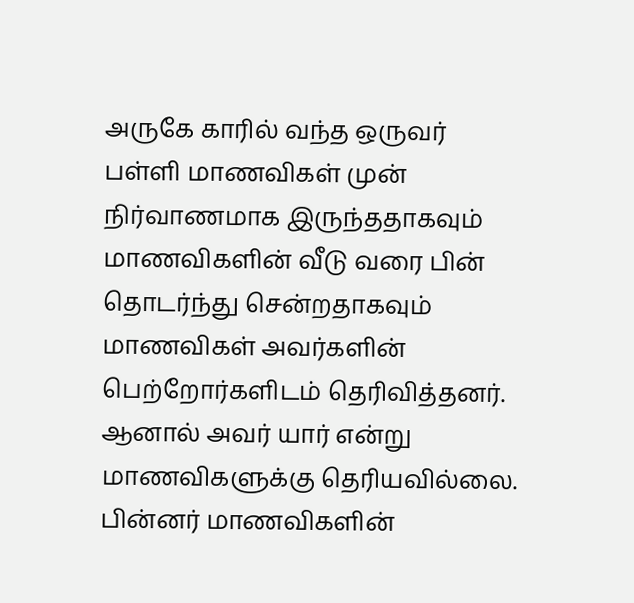அருகே காரில் வந்த ஒருவர் பள்ளி மாணவிகள் முன் நிர்வாணமாக இருந்ததாகவும் மாணவிகளின் வீடு வரை பின் தொடர்ந்து சென்றதாகவும் மாணவிகள் அவர்களின் பெற்றோர்களிடம் தெரிவித்தனர். ஆனால் அவர் யார் என்று மாணவிகளுக்கு தெரியவில்லை. பின்னர் மாணவிகளின்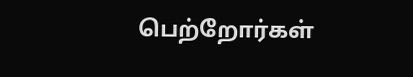பெற்றோர்கள்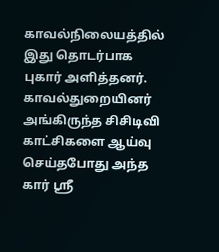காவல்நிலையத்தில் இது தொடர்பாக புகார் அளித்தனர். காவல்துறையினர் அங்கிருந்த சிசிடிவி காட்சிகளை ஆய்வு செய்தபோது அந்த கார் ஸ்ரீ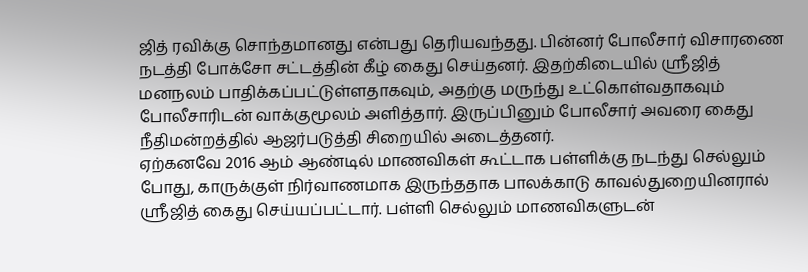ஜித் ரவிக்கு சொந்தமானது என்பது தெரியவந்தது. பின்னர் போலீசார் விசாரணை நடத்தி போக்சோ சட்டத்தின் கீழ் கைது செய்தனர். இதற்கிடையில் ஸ்ரீஜித் மனநலம் பாதிக்கப்பட்டுள்ளதாகவும், அதற்கு மருந்து உட்கொள்வதாகவும் போலீசாரிடன் வாக்குமூலம் அளித்தார். இருப்பினும் போலீசார் அவரை கைது நீதிமன்றத்தில் ஆஜர்படுத்தி சிறையில் அடைத்தனர்.
ஏற்கனவே 2016 ஆம் ஆண்டில் மாணவிகள் கூட்டாக பள்ளிக்கு நடந்து செல்லும் போது, காருக்குள் நிர்வாணமாக இருந்ததாக பாலக்காடு காவல்துறையினரால் ஸ்ரீஜித் கைது செய்யப்பட்டார். பள்ளி செல்லும் மாணவிகளுடன்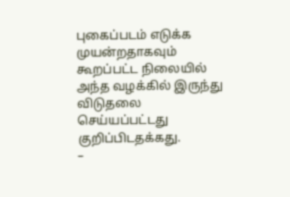புகைப்படம் எடுக்க முயன்றதாகவும் கூறப்பட்ட நிலையில் அந்த வழக்கில் இருந்து விடுதலை செய்யப்பட்டது குறிப்பிடதக்கது.
–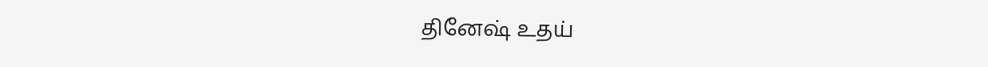தினேஷ் உதய்